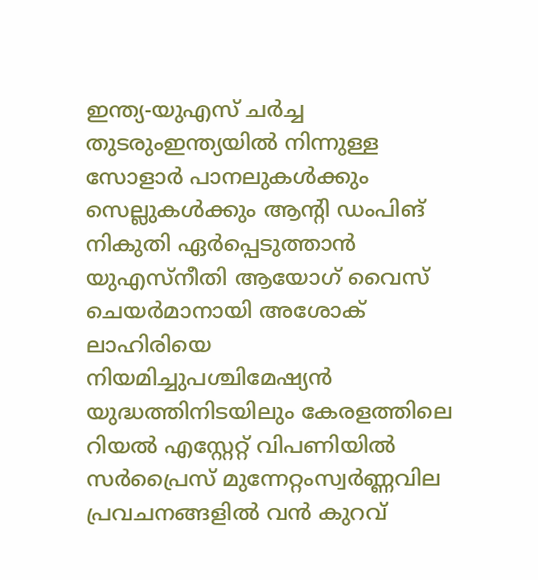ഇന്ത്യ-യുഎസ് ചർച്ച തുടരുംഇന്ത്യയില്‍ നിന്നുള്ള സോളാര്‍ പാനലുകള്‍ക്കും സെല്ലുകള്‍ക്കും ആന്റി ഡംപിങ് നികുതി ഏർപ്പെടുത്താൻ യുഎസ്നീതി ആയോഗ് വൈസ് ചെയർമാനായി അശോക് ലാഹിരിയെ നിയമിച്ചുപശ്ചിമേഷ്യൻ യുദ്ധത്തിനിടയിലും കേരളത്തിലെ റിയൽ എസ്റ്റേറ്റ് വിപണിയിൽ സർപ്രൈസ് മുന്നേറ്റംസ്വര്‍ണ്ണവില പ്രവചനങ്ങളില്‍ വന്‍ കുറവ്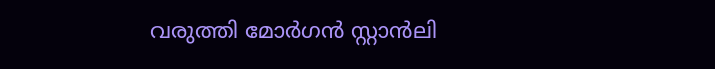വരുത്തി മോര്‍ഗന്‍ സ്റ്റാന്‍ലി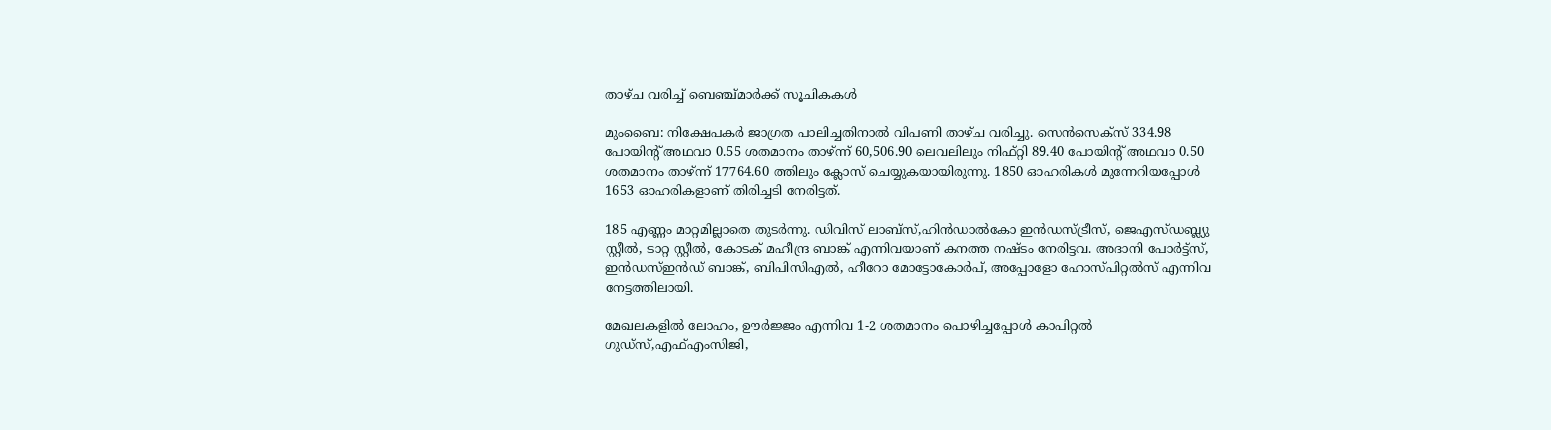താഴ്ച വരിച്ച് ബെഞ്ച്മാര്‍ക്ക് സൂചികകള്‍

മുംബൈ: നിക്ഷേപകര്‍ ജാഗ്രത പാലിച്ചതിനാല്‍ വിപണി താഴ്ച വരിച്ചു. സെന്‍സെക്‌സ് 334.98 പോയിന്റ് അഥവാ 0.55 ശതമാനം താഴ്ന്ന് 60,506.90 ലെവലിലും നിഫ്റ്റി 89.40 പോയിന്റ് അഥവാ 0.50 ശതമാനം താഴ്ന്ന് 17764.60 ത്തിലും ക്ലോസ് ചെയ്യുകയായിരുന്നു. 1850 ഓഹരികള്‍ മുന്നേറിയപ്പോള്‍ 1653 ഓഹരികളാണ് തിരിച്ചടി നേരിട്ടത്.

185 എണ്ണം മാറ്റമില്ലാതെ തുടര്‍ന്നു. ഡിവിസ് ലാബ്‌സ്,ഹിന്‍ഡാല്‍കോ ഇന്‍ഡസ്ട്രീസ്, ജെഎസ്ഡബ്ല്യു സ്റ്റീല്‍, ടാറ്റ സ്റ്റീല്‍, കോടക് മഹീന്ദ്ര ബാങ്ക് എന്നിവയാണ് കനത്ത നഷ്ടം നേരിട്ടവ. അദാനി പോര്‍ട്ട്‌സ്, ഇന്‍ഡസ്ഇന്‍ഡ് ബാങ്ക്, ബിപിസിഎല്‍, ഹീറോ മോട്ടോകോര്‍പ്, അപ്പോളോ ഹോസ്പിറ്റല്‍സ് എന്നിവ നേട്ടത്തിലായി.

മേഖലകളില്‍ ലോഹം, ഊര്‍ജ്ജം എന്നിവ 1-2 ശതമാനം പൊഴിച്ചപ്പോള്‍ കാപിറ്റല്‍ ഗുഡ്‌സ്,എഫ്എംസിജി,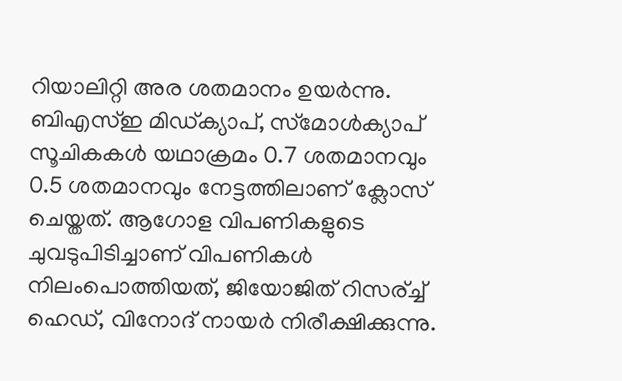റിയാലിറ്റി അര ശതമാനം ഉയര്‍ന്നു. ബിഎസ്ഇ മിഡ്ക്യാപ്, സ്‌മോള്‍ക്യാപ് സൂചികകള്‍ യഥാക്രമം 0.7 ശതമാനവും 0.5 ശതമാനവും നേട്ടത്തിലാണ് ക്ലോസ് ചെയ്തത്. ആഗോള വിപണികളുടെ ചുവടുപിടിച്ചാണ് വിപണികള്‍ നിലംപൊത്തിയത്, ജിയോജിത് റിസര്ച്ച് ഹെഡ്, വിനോദ് നായര്‍ നിരീക്ഷിക്കുന്നു.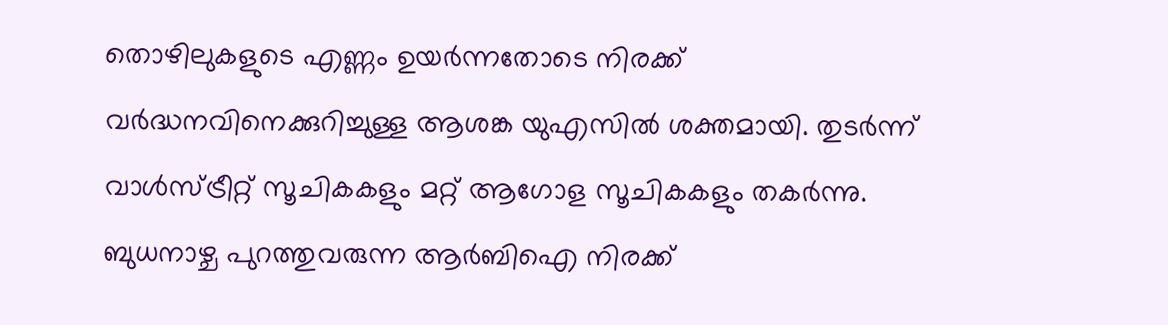തൊഴിലുകളുടെ എണ്ണം ഉയര്‍ന്നതോടെ നിരക്ക് വര്‍ദ്ധനവിനെക്കുറിച്ചുള്ള ആശങ്ക യുഎസില്‍ ശക്തമായി. തുടര്‍ന്ന് വാള്‍സ്ട്രീറ്റ് സൂചികകളും മറ്റ് ആഗോള സൂചികകളും തകര്‍ന്നു. ബുധനാഴ്ച പുറത്തുവരുന്ന ആര്‍ബിഐ നിരക്ക്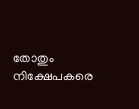തോതും നിക്ഷേപകരെ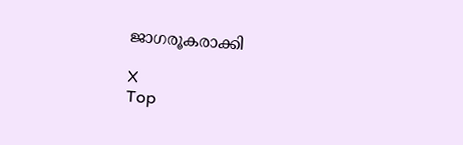ജാഗരൂകരാക്കി

X
Top